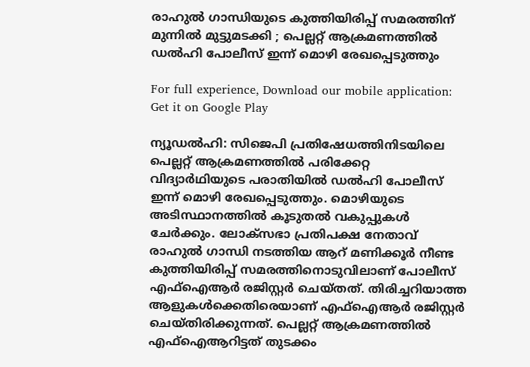രാഹുല്‍ ഗാന്ധിയുടെ കുത്തിയിരിപ്പ് സമരത്തിന് മുന്നില്‍ മുട്ടുമടക്കി ; പെല്ലറ്റ് ആക്രമണത്തില്‍ ഡല്‍ഹി പോലീസ് ഇന്ന് മൊഴി രേഖപ്പെടുത്തും

For full experience, Download our mobile application:
Get it on Google Play

ന്യൂഡല്‍ഹി: സിജെപി പ്രതിഷേധത്തിനിടയിലെ പെല്ലറ്റ് ആക്രമണത്തില്‍ പരിക്കേറ്റ വിദ്യാര്‍ഥിയുടെ പരാതിയില്‍ ഡല്‍ഹി പോലീസ് ഇന്ന് മൊഴി രേഖപ്പെടുത്തും. മൊഴിയുടെ അടിസ്ഥാനത്തില്‍ കൂടുതല്‍ വകുപ്പുകള്‍ ചേര്‍ക്കും. ലോക്‌സഭാ പ്രതിപക്ഷ നേതാവ് രാഹുല്‍ ഗാന്ധി നടത്തിയ ആറ് മണിക്കൂര്‍ നീണ്ട കുത്തിയിരിപ്പ് സമരത്തിനൊടുവിലാണ് പോലീസ് എഫ്‌ഐആര്‍ രജിസ്റ്റര്‍ ചെയ്തത്. തിരിച്ചറിയാത്ത ആളുകള്‍ക്കെതിരെയാണ് എഫ്‌ഐആര്‍ രജിസ്റ്റര്‍ ചെയ്തിരിക്കുന്നത്. പെല്ലറ്റ് ആക്രമണത്തില്‍ എഫ്‌ഐആറിട്ടത് തുടക്കം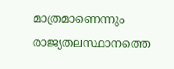മാത്രമാണെന്നും രാജ്യതലസ്ഥാനത്തെ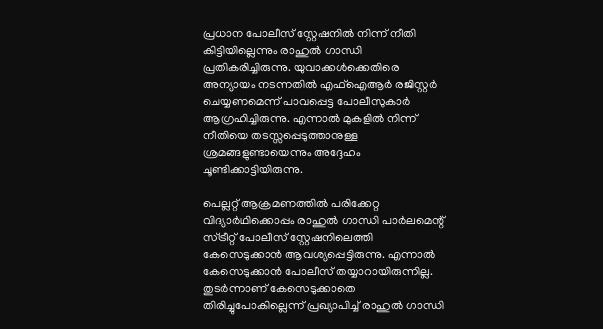പ്രധാന പോലീസ് സ്റ്റേഷനില്‍ നിന്ന് നീതി കിട്ടിയില്ലെന്നും രാഹുല്‍ ഗാന്ധി പ്രതികരിച്ചിരുന്നു. യുവാക്കള്‍ക്കെതിരെ അന്യായം നടന്നതില്‍ എഫ്‌ഐആര്‍ രജിസ്റ്റര്‍ ചെയ്യണമെന്ന് പാവപ്പെട്ട പോലീസുകാര്‍ ആഗ്രഹിച്ചിരുന്നു. എന്നാല്‍ മുകളില്‍ നിന്ന് നീതിയെ തടസ്സപ്പെടുത്താനുള്ള ശ്രമങ്ങളുണ്ടായെന്നും അദ്ദേഹം ചൂണ്ടിക്കാട്ടിയിരുന്നു.

പെല്ലറ്റ് ആക്രമണത്തില്‍ പരിക്കേറ്റ വിദ്യാര്‍ഥിക്കൊപ്പം രാഹുല്‍ ഗാന്ധി പാര്‍ലമെന്റ് സ്ട്രീറ്റ് പോലീസ് സ്റ്റേഷനിലെത്തി കേസെടുക്കാന്‍ ആവശ്യപ്പെട്ടിരുന്നു. എന്നാല്‍ കേസെടുക്കാന്‍ പോലീസ് തയ്യാറായിരുന്നില്ല. തുടര്‍ന്നാണ് കേസെടുക്കാതെ തിരിച്ചുപോകില്ലെന്ന് പ്രഖ്യാപിച്ച് രാഹുല്‍ ഗാന്ധി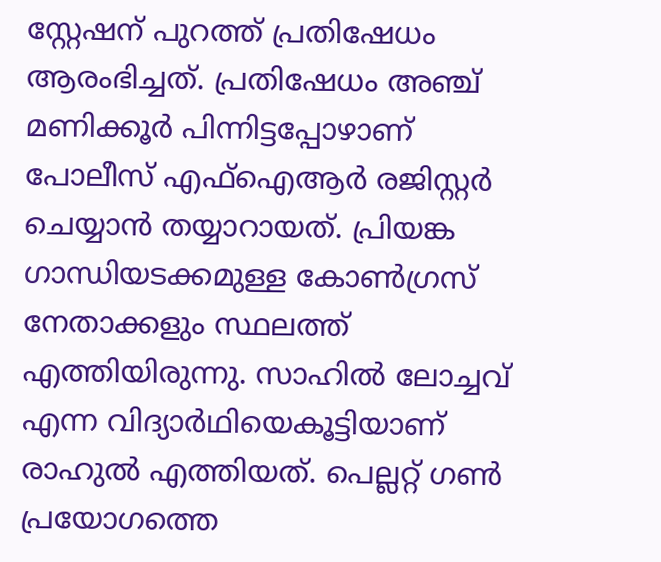സ്റ്റേഷന് പുറത്ത് പ്രതിഷേധം ആരംഭിച്ചത്. പ്രതിഷേധം അഞ്ച് മണിക്കൂര്‍ പിന്നിട്ടപ്പോഴാണ് പോലീസ് എഫ്ഐആര്‍ രജിസ്റ്റര്‍ ചെയ്യാന്‍ തയ്യാറായത്. പ്രിയങ്ക ഗാന്ധിയടക്കമുള്ള കോണ്‍ഗ്രസ് നേതാക്കളും സ്ഥലത്ത് എത്തിയിരുന്നു. സാഹില്‍ ലോച്ചവ് എന്ന വിദ്യാര്‍ഥിയെകൂട്ടിയാണ് രാഹുല്‍ എത്തിയത്. പെല്ലറ്റ് ഗണ്‍ പ്രയോഗത്തെ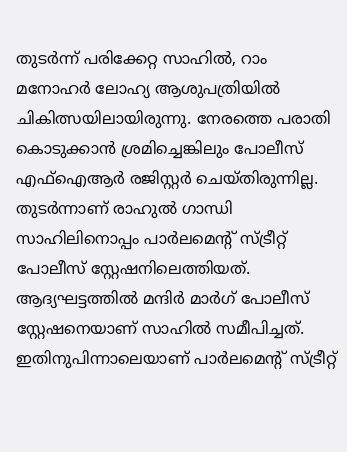തുടര്‍ന്ന് പരിക്കേറ്റ സാഹില്‍, റാം മനോഹര്‍ ലോഹ്യ ആശുപത്രിയില്‍ ചികിത്സയിലായിരുന്നു. നേരത്തെ പരാതി കൊടുക്കാന്‍ ശ്രമിച്ചെങ്കിലും പോലീസ് എഫ്‌ഐആര്‍ രജിസ്റ്റര്‍ ചെയ്തിരുന്നില്ല. തുടര്‍ന്നാണ് രാഹുല്‍ ഗാന്ധി സാഹിലിനൊപ്പം പാര്‍ലമെന്റ് സ്ട്രീറ്റ് പോലീസ് സ്റ്റേഷനിലെത്തിയത്. ആദ്യഘട്ടത്തില്‍ മന്ദിര്‍ മാര്‍ഗ് പോലീസ് സ്റ്റേഷനെയാണ് സാഹില്‍ സമീപിച്ചത്. ഇതിനുപിന്നാലെയാണ് പാര്‍ലമെന്റ് സ്ട്രീറ്റ്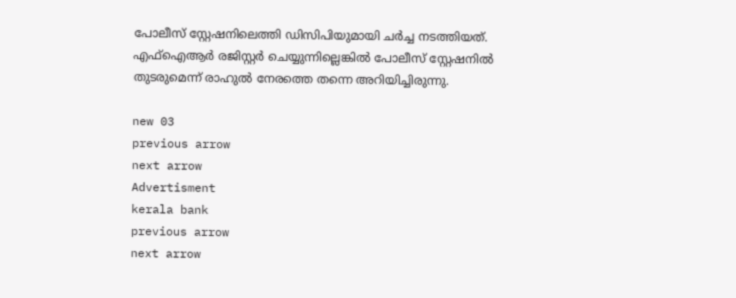പോലീസ് സ്റ്റേഷനിലെത്തി ഡിസിപിയുമായി ചര്‍ച്ച നടത്തിയത്. എഫ്ഐആര്‍ രജിസ്റ്റര്‍ ചെയ്യുന്നില്ലെങ്കില്‍ പോലീസ് സ്റ്റേഷനില്‍ തുടരുമെന്ന് രാഹുല്‍ നേരത്തെ തന്നെ അറിയിച്ചിരുന്നു.

new 03
previous arrow
next arrow
Advertisment
kerala bank
previous arrow
next arrow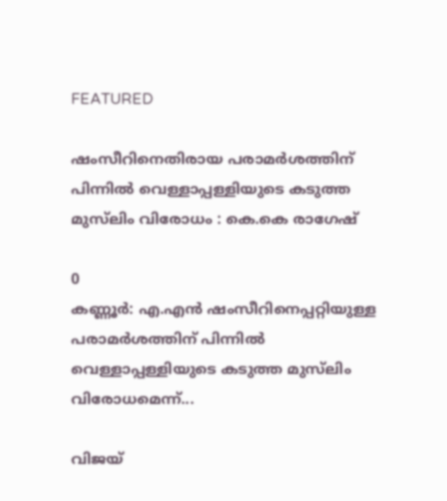FEATURED

ഷംസീറിനെതിരായ പരാമര്‍ശത്തിന് പിന്നില്‍ വെള്ളാപ്പള്ളിയുടെ കടുത്ത മുസ്‌ലിം വിരോധം : കെ.കെ രാഗേഷ്

0
കണ്ണൂര്‍: എ.എന്‍ ഷംസീറിനെപ്പറ്റിയുള്ള പരാമര്‍ശത്തിന് പിന്നില്‍ വെള്ളാപ്പള്ളിയുടെ കടുത്ത മുസ്‌ലിം വിരോധമെന്ന്...

വിജയ്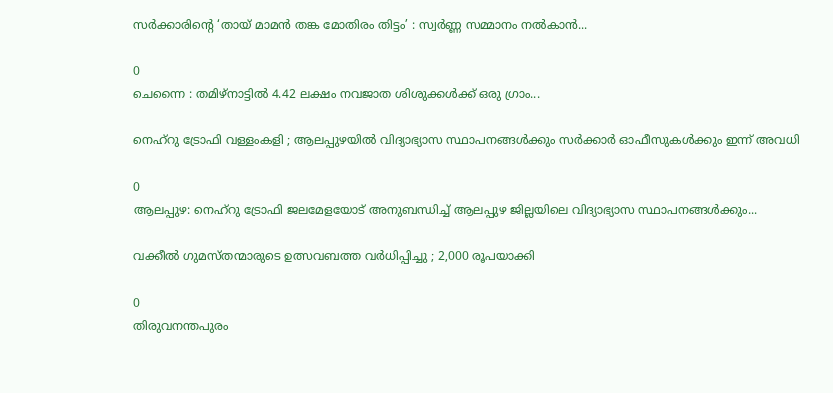സർക്കാരിന്റെ ‘തായ് മാമൻ തങ്ക മോതിരം തിട്ടം’ : സ്വർണ്ണ സമ്മാനം നൽകാൻ...

0
ചെന്നൈ : തമിഴ്നാട്ടിൽ 4.42 ലക്ഷം നവജാത ശിശുക്കൾക്ക് ഒരു ഗ്രാം...

നെഹ്റു ട്രോഫി വള്ളംകളി ; ആലപ്പുഴയില്‍ വിദ്യാഭ്യാസ സ്ഥാപനങ്ങൾക്കും സർക്കാർ ഓഫീസുകൾക്കും ഇന്ന് അവധി

0
ആലപ്പുഴ: നെഹ്റു ട്രോഫി ജലമേളയോട് അനുബന്ധിച്ച് ആലപ്പുഴ ജില്ലയിലെ വിദ്യാഭ്യാസ സ്ഥാപനങ്ങൾക്കും...

വക്കീൽ ഗുമസ്തന്മാരുടെ ഉത്സവബത്ത വർധിപ്പിച്ചു ; 2,000 രൂപയാക്കി

0
തിരുവനന്തപുരം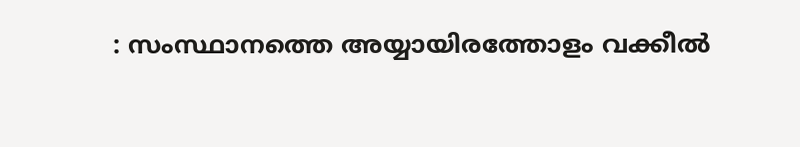: സംസ്ഥാനത്തെ അയ്യായിരത്തോളം വക്കീൽ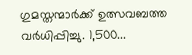ഗുമസ്തന്മാർക്ക് ഉത്സവബത്ത വർധിപ്പിച്ചു. 1,500...